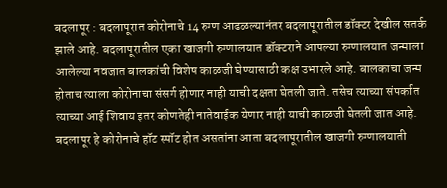बदलापूर : बदलापूरात कोरोनाचे 14 रुग्ण आढळल्यानंतर बदलापूरातील डॉक्टर देखील सतर्क झाले आहे. बदलापूरातील एका खाजगी रुग्णालयात डॉक्टराने आपल्या रुग्णालयात जन्माला आलेल्या नवजात बालकांची विशेष काळजी घेण्यासाठी कक्ष उभारले आहे. बालकाचा जन्म होताच त्याला कोरोनाचा संसर्ग होणार नाही याची दक्षता घेतली जाते. तसेच त्याच्या संपर्कात त्याच्या आई शिवाय इतर कोणतेही नातेवाईक येणार नाही याची काळजी घेतली जात आहे.
बदलापूर हे कोरोनाचे हॉट स्पॉट होत असतांना आता बदलापूरातील खाजगी रुग्णालयाती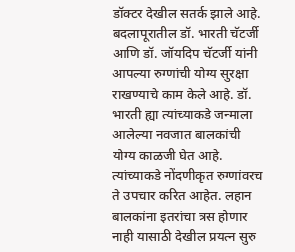डॉक्टर देखील सतर्क झाले आहे. बदलापूरातील डॉ. भारती चॅटर्जी आणि डॉ. जॉयदिप चॅटर्जी यांनी आपल्या रुग्णांची योग्य सुरक्षा राखण्याचे काम केले आहे. डॉ. भारती ह्या त्यांच्याकडे जन्माला आलेल्या नवजात बालकांची योग्य काळजी घेत आहे. त्यांच्याकडे नोंदणीकृत रुग्णांवरच ते उपचार करित आहेत. लहान बालकांना इतरांचा त्रस होणार नाही यासाठी देखील प्रयत्न सुरु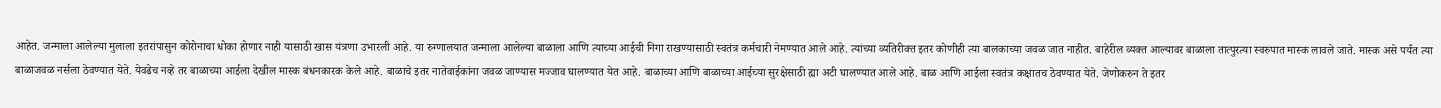आहेत. जन्माला आलेल्या मुलाला इतरांपासुन कोरोनाचा धोका होणार नाही यासाठी खास यंत्रणा उभारली आहे. या रुग्णालयात जन्माला आलेल्या बाळाला आणि त्याच्या आईची निगा राखण्यासाठी स्वतंत्र कर्मचारी नेमण्यात आले आहे. त्यांच्या व्यतिरीक्त इतर कोणीही त्या बालकाच्या जवळ जात नाहीत. बाहेरील व्यक्त आल्यावर बाळाला तात्पुरत्या स्वरुपात मास्क लावले जाते. मास्क असे पर्यंत त्या बाळाजवळ नर्सला ठेवण्यात येते. येवढेच नव्हे तर बाळाच्या आईला देखील मास्क बंधनकारक केले आहे. बाळाचे इतर नातेवाईकांना जवळ जाण्यास मज्जाव घालण्यात येत आहे. बाळाच्या आणि बाळाच्या आईच्या सुरक्षेसाठी ह्या अटी घालण्यात आले आहे. बाळ आणि आईला स्वतंत्र कक्षातच ठेवण्यात येते. जेणोकरुन ते इतर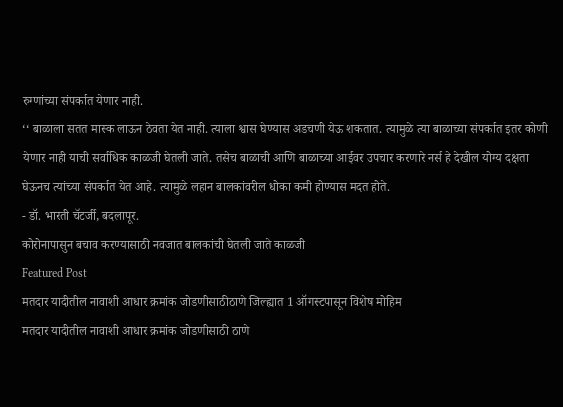रुग्णांच्या संपर्कात येणार नाही.
‘‘ बाळाला सतत मास्क लाऊन ठेवता येत नाही. त्याला श्वास घेण्यास अडचणी येऊ शकतात. त्यामुळे त्या बाळाच्या संपर्कात इतर कोणी येणार नाही याची सर्वाधिक काळजी घेतली जाते. तसेच बाळाची आणि बाळाच्या आईवर उपचार करणारे नर्स हे देखील योग्य दक्षता घेऊनच त्यांच्या संपर्कात येत आहे. त्यामुळे लहान बालकांवरील धोका कमी होण्यास मदत होते.
- डॉ. भारती चॅटर्जी, बदलापूर.
कोरोनापासुन बचाव करण्यासाठी नवजात बालकांची घेतली जाते काळजी
Featured Post
मतदार यादीतील नावाशी आधार क्रमांक जोडणीसाठीठाणे जिल्ह्यात 1 ऑगस्टपासून विशेष मोहिम
मतदार यादीतील नावाशी आधार क्रमांक जोडणीसाठी ठाणे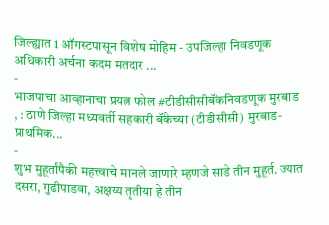जिल्ह्यात 1 ऑगस्टपासून विशेष मोहिम - उपजिल्हा निवडणूक अधिकारी अर्चना कदम मतदार ...
-
भाजपाचा आव्हानाचा प्रयत्न फोल #टीडीसीसीबॅंकनिवडणूक मुरबाड , : ठाणे जिल्हा मध्यवर्ती सहकारी बॅंकेच्या (टीडीसीसी) मुरबाड-प्राथमिक...
-
शुभ मुहूर्तांपैकी महत्त्वाचे मानले जाणारे म्हणजे साडे तीन मुहूर्त. ज्यात दसरा, गुढीपाडवा, अक्षय्य तृतीया हे तीन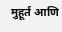मुहूर्त आणि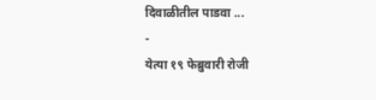दिवाळीतील पाडवा ...
-
येत्या १९ फेब्रुवारी रोजी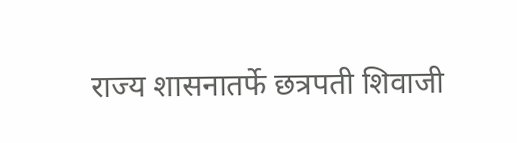राज्य शासनातर्फे छत्रपती शिवाजी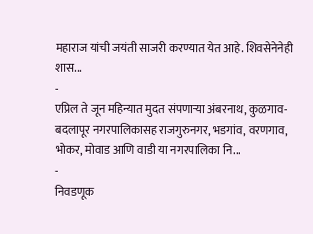महाराज यांची जयंती साजरी करण्यात येत आहे. शिवसेनेनेही शास...
-
एप्रिल ते जून महिन्यात मुदत संपणाऱ्या अंबरनाथ, कुळगाव- बदलापूर नगरपालिकासह राजगुरुनगर, भडगांव, वरणगाव, भोकर, मोवाड आणि वाडी या नगरपालिका नि...
-
निवडणूक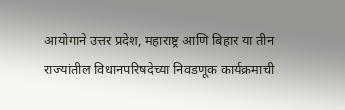आयोगाने उत्तर प्रदेश, महाराष्ट्र आणि बिहार या तीन राज्यांतील विधानपरिषदेच्या निवडणूक कार्यक्रमाची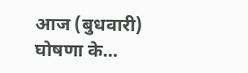आज (बुधवारी) घोषणा के...